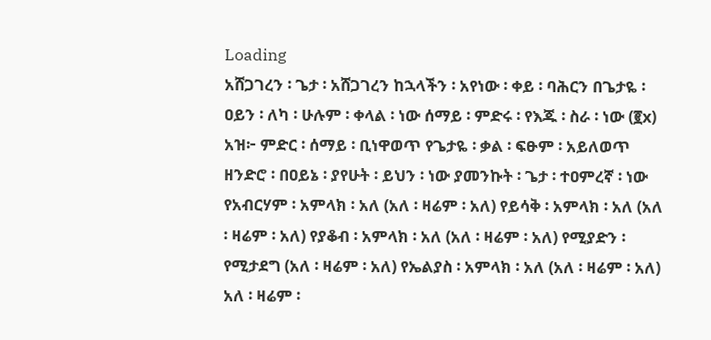Loading
አሸጋገረን ፡ ጌታ ፡ አሸጋገረን ከኋላችን ፡ አየነው ፡ ቀይ ፡ ባሕርን በጌታዬ ፡ ዐይን ፡ ለካ ፡ ሁሉም ፡ ቀላል ፡ ነው ሰማይ ፡ ምድሩ ፡ የእጁ ፡ ስራ ፡ ነው (፪x) አዝ፦ ምድር ፡ ሰማይ ፡ ቢነዋወጥ የጌታዬ ፡ ቃል ፡ ፍፁም ፡ አይለወጥ ዘንድሮ ፡ በዐይኔ ፡ ያየሁት ፡ ይህን ፡ ነው ያመንኩት ፡ ጌታ ፡ ተዐምረኛ ፡ ነው የአብርሃም ፡ አምላክ ፡ አለ (አለ ፡ ዛሬም ፡ አለ) የይሳቅ ፡ አምላክ ፡ አለ (አለ ፡ ዛሬም ፡ አለ) የያቆብ ፡ አምላክ ፡ አለ (አለ ፡ ዛሬም ፡ አለ) የሚያድን ፡ የሚታደግ (አለ ፡ ዛሬም ፡ አለ) የኤልያስ ፡ አምላክ ፡ አለ (አለ ፡ ዛሬም ፡ አለ) አለ ፡ ዛሬም ፡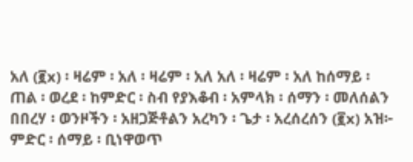አለ (፪x) ፡ ዛሬም ፡ አለ ፡ ዛሬም ፡ አለ አለ ፡ ዛሬም ፡ አለ ከሰማይ ፡ ጠል ፡ ወረደ ፡ ከምድር ፡ ስብ የያእቆብ ፡ አምላክ ፡ ሰማን ፡ መለሰልን በበረሃ ፡ ወንዞችን ፡ አዘጋጅቶልን አረካን ፡ ጌታ ፡ አረሰረሰን (፪x) አዝ፦ ምድር ፡ ሰማይ ፡ ቢነዋወጥ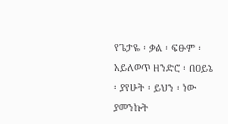የጌታዬ ፡ ቃል ፡ ፍፁም ፡ አይለወጥ ዘንድሮ ፡ በዐይኔ ፡ ያየሁት ፡ ይህን ፡ ነው ያመንኩት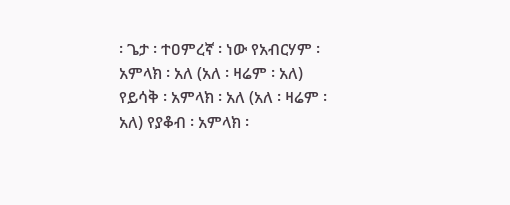፡ ጌታ ፡ ተዐምረኛ ፡ ነው የአብርሃም ፡ አምላክ ፡ አለ (አለ ፡ ዛሬም ፡ አለ) የይሳቅ ፡ አምላክ ፡ አለ (አለ ፡ ዛሬም ፡ አለ) የያቆብ ፡ አምላክ ፡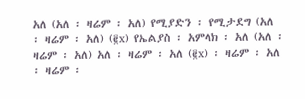አለ (አለ ፡ ዛሬም ፡ አለ) የሚያድን ፡ የሚታደግ (አለ ፡ ዛሬም ፡ አለ) (፪x) የኤልያስ ፡ አምላክ ፡ አለ (አለ ፡ ዛሬም ፡ አለ) አለ ፡ ዛሬም ፡ አለ (፪x) ፡ ዛሬም ፡ አለ ፡ ዛሬም ፡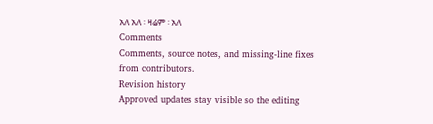አለ አለ ፡ ዛሬም ፡ አለ
Comments
Comments, source notes, and missing-line fixes from contributors.
Revision history
Approved updates stay visible so the editing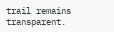trail remains transparent.